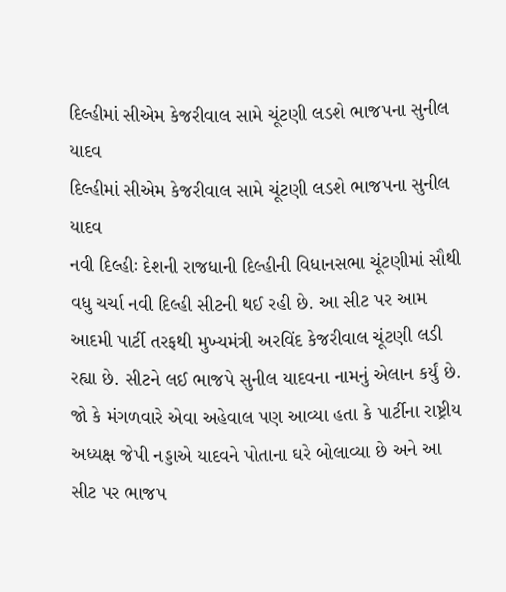દિલ્હીમાં સીએમ કેજરીવાલ સામે ચૂંટણી લડશે ભાજપના સુનીલ યાદવ
દિલ્હીમાં સીએમ કેજરીવાલ સામે ચૂંટણી લડશે ભાજપના સુનીલ યાદવ
નવી દિલ્હીઃ દેશની રાજધાની દિલ્હીની વિધાનસભા ચૂંટણીમાં સૌથી વધુ ચર્ચા નવી દિલ્હી સીટની થઈ રહી છે. આ સીટ પર આમ આદમી પાર્ટી તરફથી મુખ્યમંત્રી અરવિંદ કેજરીવાલ ચૂંટણી લડી રહ્યા છે. સીટને લઈ ભાજપે સુનીલ યાદવના નામનું એલાન કર્યું છે. જો કે મંગળવારે એવા અહેવાલ પણ આવ્યા હતા કે પાર્ટીના રાષ્ટ્રીય અધ્યક્ષ જેપી નડ્ડાએ યાદવને પોતાના ઘરે બોલાવ્યા છે અને આ સીટ પર ભાજપ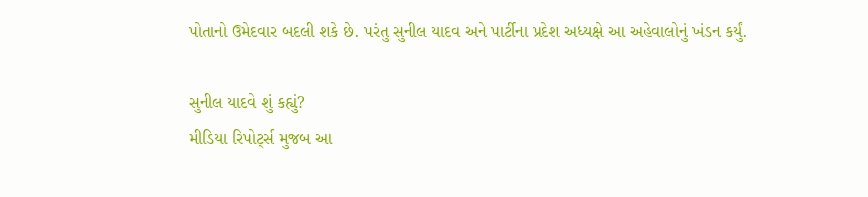પોતાનો ઉમેદવાર બદલી શકે છે. પરંતુ સુનીલ યાદવ અને પાર્ટીના પ્રદેશ અધ્યક્ષે આ અહેવાલોનું ખંડન કર્યું.

સુનીલ યાદવે શું કહ્યું?
મીડિયા રિપોર્ટ્સ મુજબ આ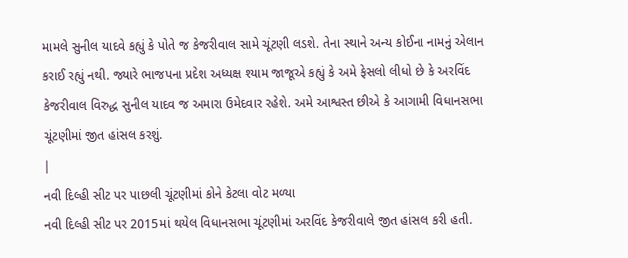મામલે સુનીલ યાદવે કહ્યું કે પોતે જ કેજરીવાલ સામે ચૂંટણી લડશે. તેના સ્થાને અન્ય કોઈના નામનું એલાન કરાઈ રહ્યું નથી. જ્યારે ભાજપના પ્રદેશ અધ્યક્ષ શ્યામ જાજૂએ કહ્યું કે અમે ફેસલો લીધો છે કે અરવિંદ કેજરીવાલ વિરુદ્ધ સુનીલ યાદવ જ અમારા ઉમેદવાર રહેશે. અમે આશ્વસ્ત છીએ કે આગામી વિધાનસભા ચૂંટણીમાં જીત હાંસલ કરશું.
|
નવી દિલ્હી સીટ પર પાછલી ચૂંટણીમાં કોને કેટલા વોટ મળ્યા
નવી દિલ્હી સીટ પર 2015માં થયેલ વિધાનસભા ચૂંટણીમાં અરવિંદ કેજરીવાલે જીત હાંસલ કરી હતી.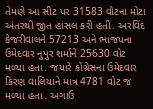તેમણે આ સીટ પર 31583 વોટના મોટા અંતરથી જીત હાંસલ કરી હતી. અરવિંદ કેજરીવાલને 57213 અને ભાજપના ઉમેદવાર નુપુર શર્માને 25630 વોટ મળ્યા હતા. જયારે કોંગ્રેસના ઉમેદવાર કિરણ વાલિયાને માત્ર 4781 વોટ જ મળ્યા હતા. અગાઉ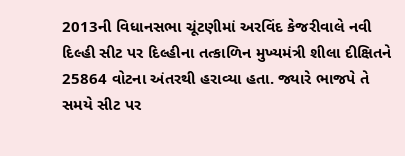2013ની વિધાનસભા ચૂંટણીમાં અરવિંદ કેજરીવાલે નવી દિલ્હી સીટ પર દિલ્હીના તત્કાળિન મુખ્યમંત્રી શીલા દીક્ષિતને 25864 વોટના અંતરથી હરાવ્યા હતા. જ્યારે ભાજપે તે સમયે સીટ પર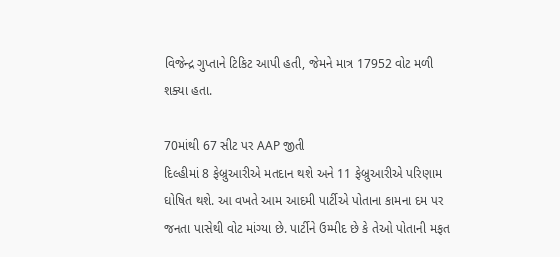વિજેન્દ્ર ગુપ્તાને ટિકિટ આપી હતી, જેમને માત્ર 17952 વોટ મળી શક્યા હતા.

70માંથી 67 સીટ પર AAP જીતી
દિલ્હીમાં 8 ફેબ્રુઆરીએ મતદાન થશે અને 11 ફેબ્રુઆરીએ પરિણામ ઘોષિત થશે. આ વખતે આમ આદમી પાર્ટીએ પોતાના કામના દમ પર જનતા પાસેથી વોટ માંગ્યા છે. પાર્ટીને ઉમ્મીદ છે કે તેઓ પોતાની મફત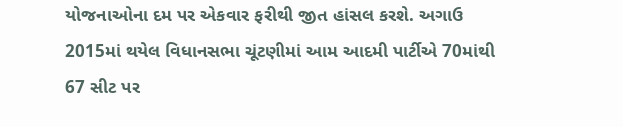યોજનાઓના દમ પર એકવાર ફરીથી જીત હાંસલ કરશે. અગાઉ 2015માં થયેલ વિધાનસભા ચૂંટણીમાં આમ આદમી પાર્ટીએ 70માંથી 67 સીટ પર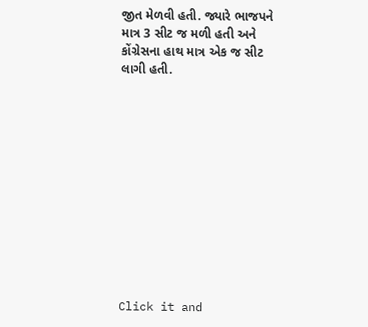જીત મેળવી હતી. જ્યારે ભાજપને માત્ર 3 સીટ જ મળી હતી અને કોંગ્રેસના હાથ માત્ર એક જ સીટ લાગી હતી.












Click it and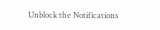Unblock the Notifications